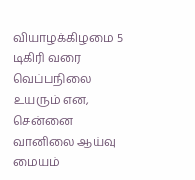வியாழக்கிழமை 5 டிகிரி வரை வெப்பநிலை உயரும் என, சென்னை வானிலை ஆய்வு மையம்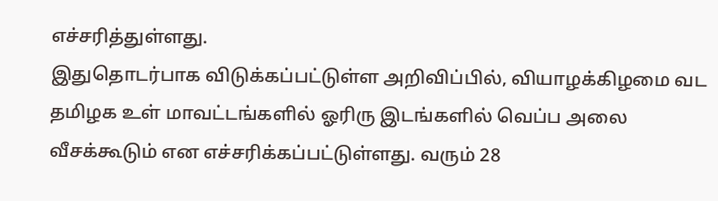எச்சரித்துள்ளது.
இதுதொடர்பாக விடுக்கப்பட்டுள்ள அறிவிப்பில், வியாழக்கிழமை வட தமிழக உள் மாவட்டங்களில் ஓரிரு இடங்களில் வெப்ப அலை வீசக்கூடும் என எச்சரிக்கப்பட்டுள்ளது. வரும் 28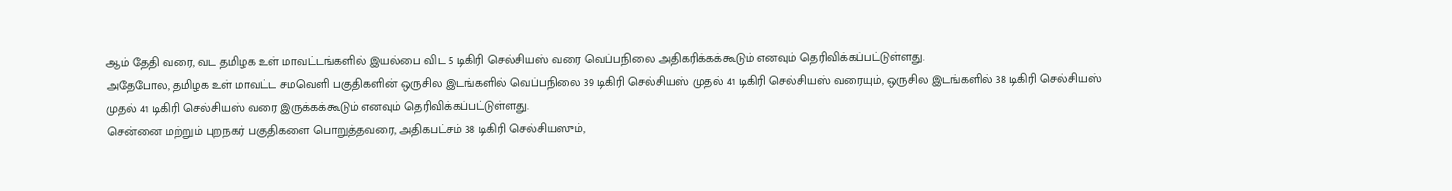ஆம் தேதி வரை, வட தமிழக உள் மாவட்டங்களில் இயல்பை விட 5 டிகிரி செல்சியஸ் வரை வெப்பநிலை அதிகரிக்கக்கூடும் எனவும் தெரிவிக்கப்பட்டுள்ளது.
அதேபோல, தமிழக உள் மாவட்ட சமவெளி பகுதிகளின் ஒருசில இடங்களில் வெப்பநிலை 39 டிகிரி செல்சியஸ் முதல் 41 டிகிரி செல்சியஸ் வரையும், ஒருசில இடங்களில் 38 டிகிரி செல்சியஸ் முதல் 41 டிகிரி செல்சியஸ் வரை இருக்கக்கூடும் எனவும் தெரிவிக்கப்பட்டுள்ளது.
சென்னை மற்றும் புறநகர் பகுதிகளை பொறுத்தவரை, அதிகபட்சம் 38 டிகிரி செல்சியஸும்,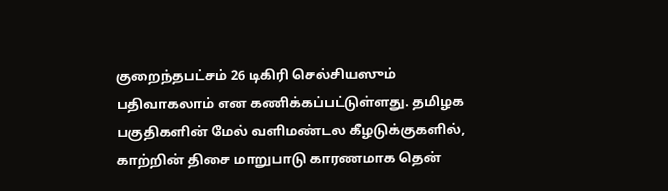குறைந்தபட்சம் 26 டிகிரி செல்சியஸும் பதிவாகலாம் என கணிக்கப்பட்டுள்ளது. தமிழக பகுதிகளின் மேல் வளிமண்டல கீழடுக்குகளில், காற்றின் திசை மாறுபாடு காரணமாக தென்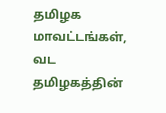தமிழக மாவட்டங்கள், வட தமிழகத்தின்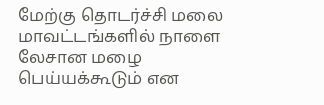மேற்கு தொடர்ச்சி மலை மாவட்டங்களில் நாளை லேசான மழை பெய்யக்கூடும் என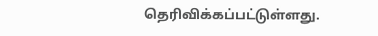தெரிவிக்கப்பட்டுள்ளது.